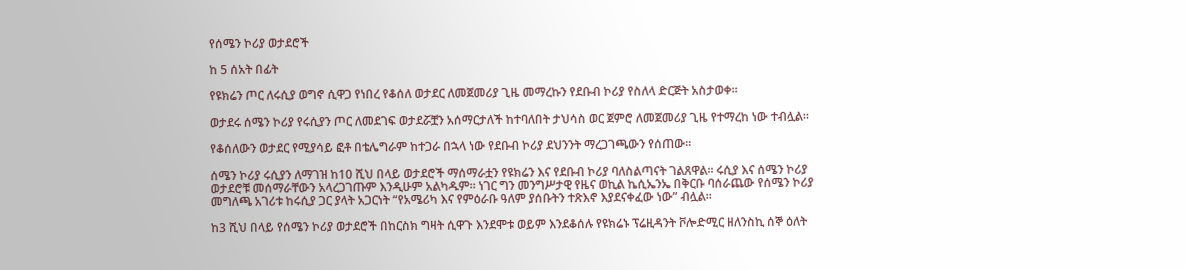የሰሜን ኮሪያ ወታደሮች

ከ 5 ሰአት በፊት

የዩክሬን ጦር ለሩሲያ ወግኖ ሲዋጋ የነበረ የቆሰለ ወታደር ለመጀመሪያ ጊዜ መማረኩን የደቡብ ኮሪያ የስለላ ድርጅት አስታወቀ።

ወታደሩ ሰሜን ኮሪያ የሩሲያን ጦር ለመደገፍ ወታደሯቿን አሰማርታለች ከተባለበት ታህሳስ ወር ጀምሮ ለመጀመሪያ ጊዜ የተማረከ ነው ተብሏል።

የቆሰለውን ወታደር የሚያሳይ ፎቶ በቴሌግራም ከተጋራ በኋላ ነው የደቡብ ኮሪያ ደህንንት ማረጋገጫውን የሰጠው።

ሰሜን ኮሪያ ሩሲያን ለማገዝ ከ10 ሺህ በላይ ወታደሮች ማሰማራቷን የዩክሬን እና የደቡብ ኮሪያ ባለስልጣናት ገልጸዋል። ሩሲያ እና ሰሜን ኮሪያ ወታደሮቹ መሰማራቸውን አላረጋገጡም እንዲሁም አልካዱም። ነገር ግን መንግሥታዊ የዜና ወኪል ኬሲኤንኤ በቅርቡ ባሰራጨው የሰሜን ኮሪያ መግለጫ አገሪቱ ከሩሲያ ጋር ያላት አጋርነት “የአሜሪካ እና የምዕራቡ ዓለም ያሰቡትን ተጽእኖ እያደናቀፈው ነው” ብሏል።

ከ3 ሺህ በላይ የሰሜን ኮሪያ ወታደሮች በከርስክ ግዛት ሲዋጉ እንደሞቱ ወይም እንደቆሰሉ የዩክሬኑ ፕሬዚዳንት ቮሎድሚር ዘለንስኪ ሰኞ ዕለት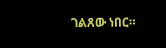ገልጸው ነበር።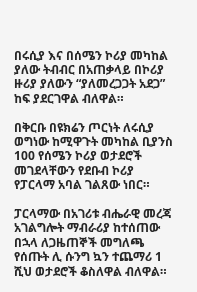በሩሲያ እና በሰሜን ኮሪያ መካከል ያለው ትብብር በአጠቃላይ በኮሪያ ዙሪያ ያለውን “ያለመረጋጋት አደጋ” ከፍ ያደርገዋል ብለዋል።

በቅርቡ በዩክሬን ጦርነት ለሩሲያ ወግነው ከሚዋጉት መካከል ቢያንስ 100 የሰሜን ኮሪያ ወታደሮች መገደላቸውን የደቡብ ኮሪያ የፓርላማ አባል ገልጸው ነበር።

ፓርላማው በአገሪቱ ብሔራዊ መረጃ አገልግሎት ማብራሪያ ከተሰጠው በኋላ ለጋዜጠኞች መግለጫ የሰጡት ሊ ሱንግ ኳን ተጨማሪ 1 ሺህ ወታደሮች ቆስለዋል ብለዋል።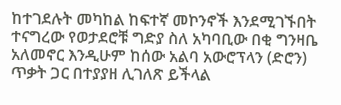ከተገደሉት መካከል ከፍተኛ መኮንኖች እንደሚገኙበት ተናግረው የወታደሮቹ ግድያ ስለ አካባቢው በቂ ግንዛቤ አለመኖር እንዲሁም ከሰው አልባ አውሮፕላን (ድሮን) ጥቃት ጋር በተያያዘ ሊገለጽ ይችላል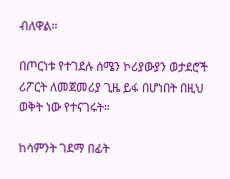ብለዋል።

በጦርነቱ የተገደሉ ሰሜን ኮሪያውያን ወታደሮች ሪፖርት ለመጀመሪያ ጊዜ ይፋ በሆነበት በዚህ ወቅት ነው የተናገሩት።

ከሳምንት ገደማ በፊት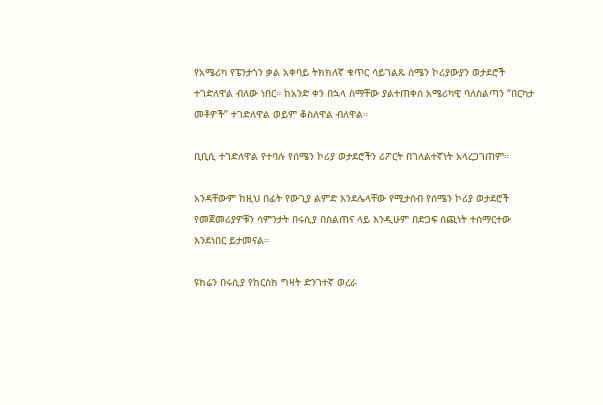የአሜሪካ የፔንታጎን ቃል አቀባይ ትክክለኛ ቁጥር ሳይገልጹ ሰሜን ኮሪያውያን ወታደሮች ተገድለዋል ብለው ነበር። ከአንድ ቀን በኋላ ስማቸው ያልተጠቀሰ አሜሪካዊ ባለስልጣን “በርካታ መቶዎች” ተገድለዋል ወይም ቆስለዋል ብለዋል።

ቢቢሲ ተገድለዋል የተባሉ የሰሜን ኮሪያ ወታደሮችን ሪፖርት በገለልተኛነት አላረጋገጠም።

አንዳቸውም ከዚህ በፊት የውጊያ ልምድ እንደሌላቸው የሚታሰብ የሰሜን ኮሪያ ወታደሮች የመጀመሪያዎቹን ሳምንታት በሩሲያ በስልጠና ላይ እንዲሁም በድጋፍ ሰጪነት ተሰማርተው እንደነበር ይታመናል።

ዩክሬን በሩሲያ የከርስክ ግዛት ድንገተኛ ወረራ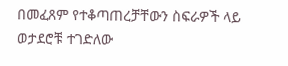በመፈጸም የተቆጣጠረቻቸውን ስፍራዎች ላይ ወታደሮቹ ተገድለው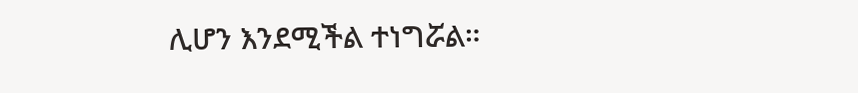ሊሆን እንደሚችል ተነግሯል።